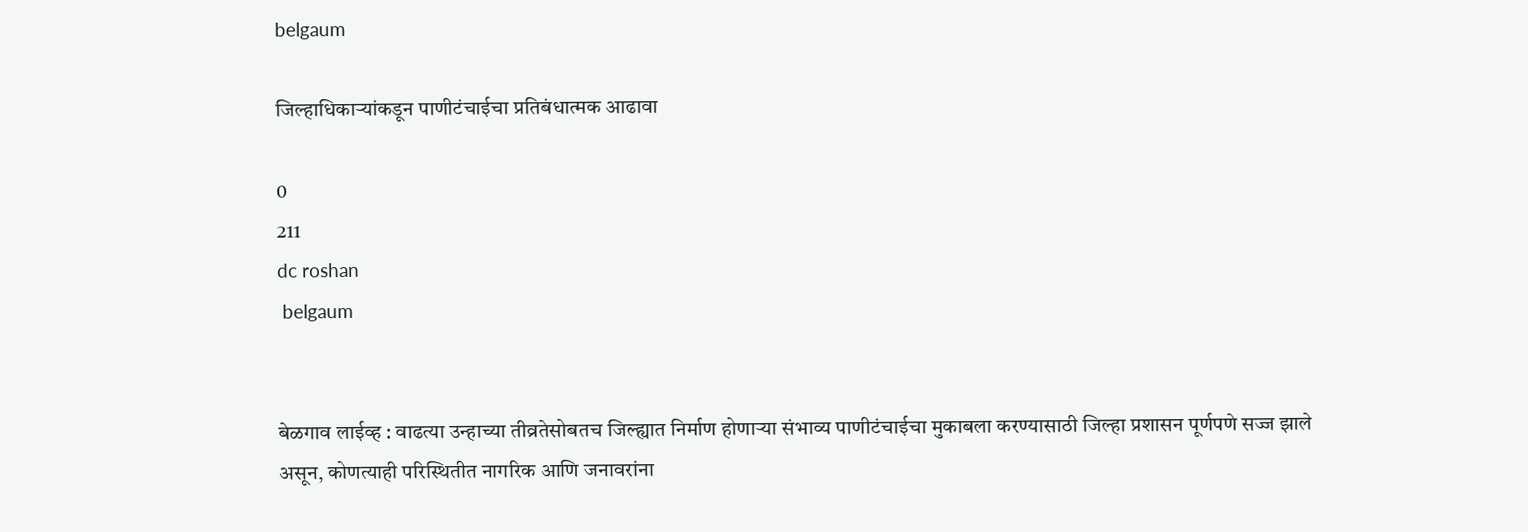belgaum

जिल्हाधिकाऱ्यांकडून पाणीटंचाईचा प्रतिबंधात्मक आढावा

0
211
dc roshan
 belgaum


बेळगाव लाईव्ह : वाढत्या उन्हाच्या तीव्रतेसोबतच जिल्ह्यात निर्माण होणाऱ्या संभाव्य पाणीटंचाईचा मुकाबला करण्यासाठी जिल्हा प्रशासन पूर्णपणे सज्ज झाले असून, कोणत्याही परिस्थितीत नागरिक आणि जनावरांना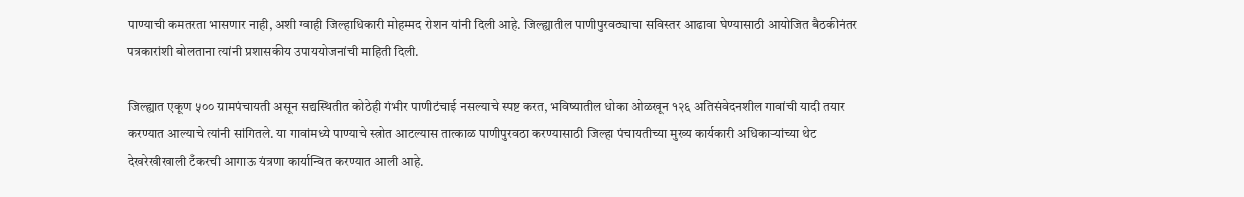पाण्याची कमतरता भासणार नाही, अशी ग्वाही जिल्हाधिकारी मोहम्मद रोशन यांनी दिली आहे. जिल्ह्यातील पाणीपुरवठ्याचा सविस्तर आढावा घेण्यासाठी आयोजित बैठकीनंतर पत्रकारांशी बोलताना त्यांनी प्रशासकीय उपाययोजनांची माहिती दिली.

जिल्ह्यात एकूण ५०० ग्रामपंचायती असून सद्यस्थितीत कोठेही गंभीर पाणीटंचाई नसल्याचे स्पष्ट करत, भविष्यातील धोका ओळखून १२६ अतिसंवेदनशील गावांची यादी तयार करण्यात आल्याचे त्यांनी सांगितले. या गावांमध्ये पाण्याचे स्त्रोत आटल्यास तात्काळ पाणीपुरवठा करण्यासाठी जिल्हा पंचायतीच्या मुख्य कार्यकारी अधिकाऱ्यांच्या थेट देखरेखीखाली टँकरची आगाऊ यंत्रणा कार्यान्वित करण्यात आली आहे.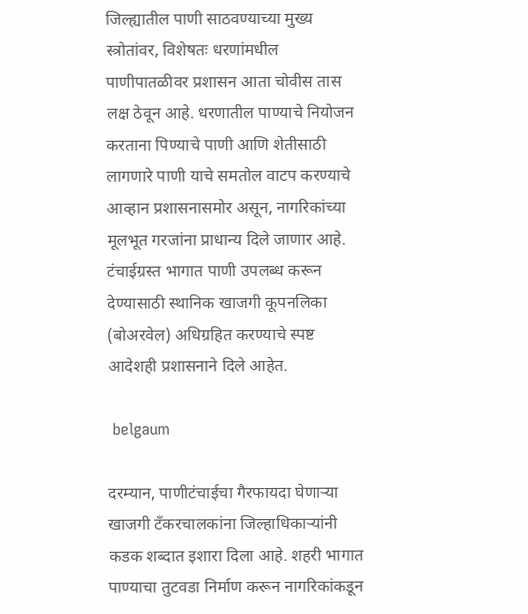जिल्ह्यातील पाणी साठवण्याच्या मुख्य स्त्रोतांवर, विशेषतः धरणांमधील पाणीपातळीवर प्रशासन आता चोवीस तास लक्ष ठेवून आहे. धरणातील पाण्याचे नियोजन करताना पिण्याचे पाणी आणि शेतीसाठी लागणारे पाणी याचे समतोल वाटप करण्याचे आव्हान प्रशासनासमोर असून, नागरिकांच्या मूलभूत गरजांना प्राधान्य दिले जाणार आहे. टंचाईग्रस्त भागात पाणी उपलब्ध करून देण्यासाठी स्थानिक खाजगी कूपनलिका (बोअरवेल) अधिग्रहित करण्याचे स्पष्ट आदेशही प्रशासनाने दिले आहेत.

 belgaum

दरम्यान, पाणीटंचाईचा गैरफायदा घेणाऱ्या खाजगी टँकरचालकांना जिल्हाधिकाऱ्यांनी कडक शब्दात इशारा दिला आहे. शहरी भागात पाण्याचा तुटवडा निर्माण करून नागरिकांकडून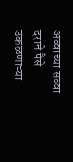अव्वाच्या सव्वा दराने पैसे उकळणाऱ्या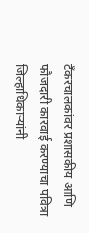टँकरचालकांवर प्रशासकीय आणि फौजदारी कारवाई करण्याचा पवित्रा जिल्हाधिकाऱ्यांनी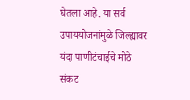घेतला आहे. या सर्व उपाययोजनांमुळे जिल्ह्यावर यंदा पाणीटंचाईचे मोठे संकट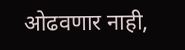ओढवणार नाही,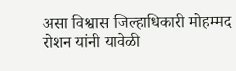असा विश्वास जिल्हाधिकारी मोहम्मद रोशन यांनी यावेळी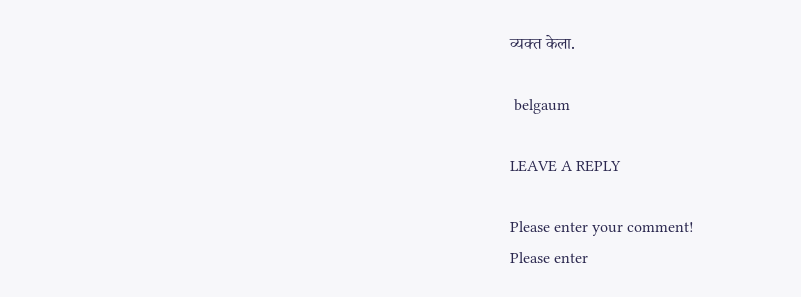व्यक्त केला.

 belgaum

LEAVE A REPLY

Please enter your comment!
Please enter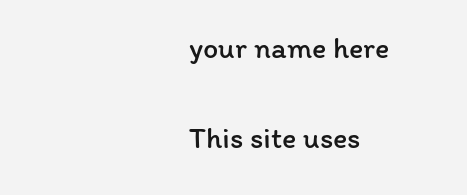your name here

This site uses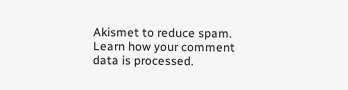Akismet to reduce spam. Learn how your comment data is processed.